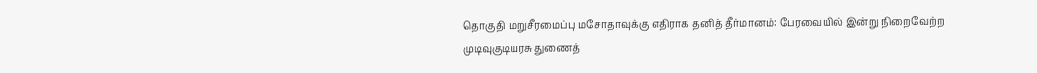தொகுதி மறுசீரமைப்பு மசோதாவுக்கு எதிராக தனித் தீர்மானம்: பேரவையில் இன்று நிறைவேற்ற முடிவுகுடியரசு துணைத்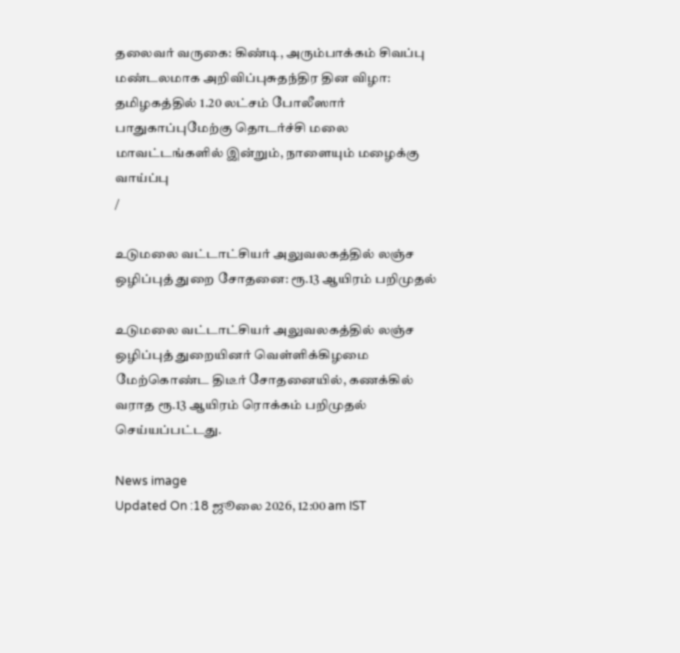தலைவர் வருகை: கிண்டி, அரும்பாக்கம் சிவப்பு மண்டலமாக அறிவிப்புசுதந்திர தின விழா: தமிழகத்தில் 1.20 லட்சம் போலீஸார் பாதுகாப்புமேற்கு தொடர்ச்சி மலை மாவட்டங்களில் இன்றும், நாளையும் மழைக்கு வாய்ப்பு
/

உடுமலை வட்டாட்சியர் அலுவலகத்தில் லஞ்ச ஒழிப்புத் துறை சோதனை: ரூ.13 ஆயிரம் பறிமுதல்

உடுமலை வட்டாட்சியர் அலுவலகத்தில் லஞ்ச ஒழிப்புத் துறையினர் வெள்ளிக்கிழமை மேற்கொண்ட திடீர் சோதனையில், கணக்கில் வராத ரூ.13 ஆயிரம் ரொக்கம் பறிமுதல் செய்யப்பட்டது.

News image
Updated On :18 ஜூலை 2026, 12:00 am IST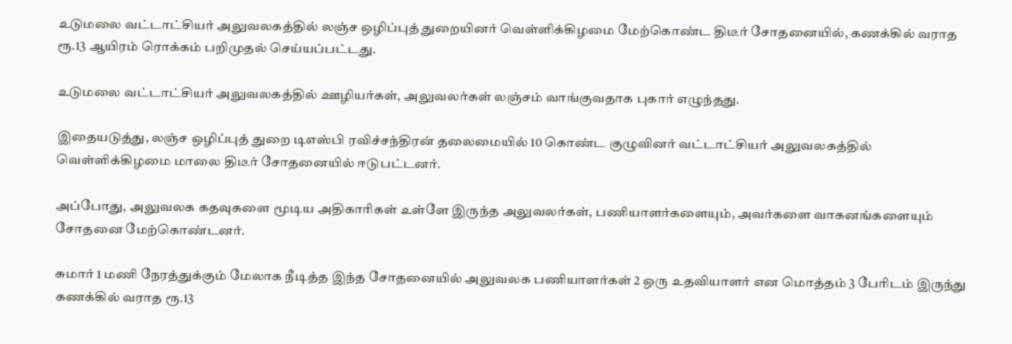உடுமலை வட்டாட்சியர் அலுவலகத்தில் லஞ்ச ஒழிப்புத் துறையினர் வெள்ளிக்கிழமை மேற்கொண்ட திடீர் சோதனையில், கணக்கில் வராத ரூ.13 ஆயிரம் ரொக்கம் பறிமுதல் செய்யப்பட்டது.

உடுமலை வட்டாட்சியர் அலுவலகத்தில் ஊழியர்கள், அலுவலர்கள் லஞ்சம் வாங்குவதாக புகார் எழுந்தது.

இதையடுத்து, லஞ்ச ஒழிப்புத் துறை டிஎஸ்பி ரவிச்சந்திரன் தலைமையில் 10 கொண்ட குழுவினர் வட்டாட்சியர் அலுவலகத்தில் வெள்ளிக்கிழமை மாலை திடீர் சோதனையில் ஈடுபட்டனர்.

அப்போது, அலுவலக கதவுகளை மூடிய அதிகாரிகள் உள்ளே இருந்த அலுவலர்கள், பணியாளர்களையும், அவர்களை வாகனங்களையும் சோதனை மேற்கொண்டனர்.

சுமார் 1 மணி நேரத்துக்கும் மேலாக நீடித்த இந்த சோதனையில் அலுவலக பணியாளர்கள் 2 ஒரு உதவியாளர் என மொத்தம் 3 பேரிடம் இருந்து கணக்கில் வராத ரூ.13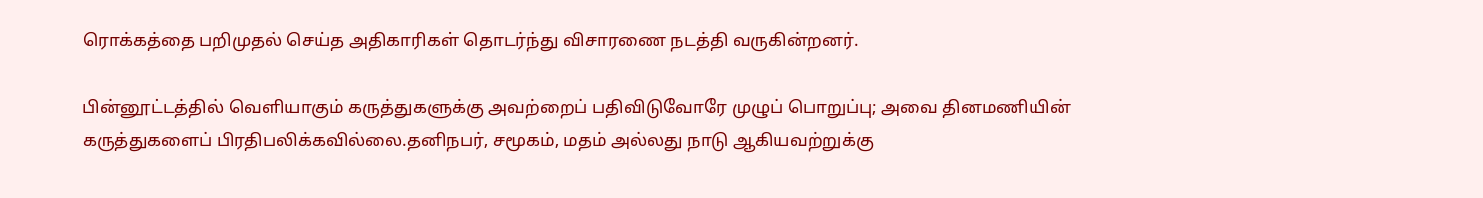ரொக்கத்தை பறிமுதல் செய்த அதிகாரிகள் தொடர்ந்து விசாரணை நடத்தி வருகின்றனர்.

பின்னூட்டத்தில் வெளியாகும் கருத்துகளுக்கு அவற்றைப் பதிவிடுவோரே முழுப் பொறுப்பு; அவை தினமணியின் கருத்துகளைப் பிரதிபலிக்கவில்லை.தனிநபர், சமூகம், மதம் அல்லது நாடு ஆகியவற்றுக்கு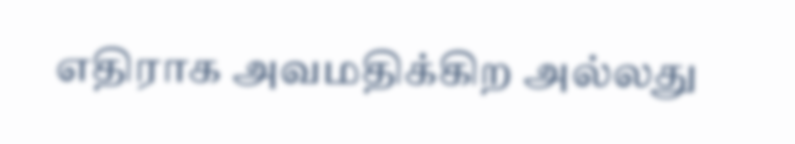எதிராக அவமதிக்கிற அல்லது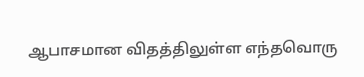ஆபாசமான விதத்திலுள்ள எந்தவொரு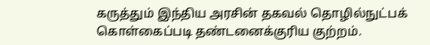கருத்தும் இந்திய அரசின் தகவல் தொழில்நுட்பக் கொள்கைப்படி தண்டனைக்குரிய குற்றம்.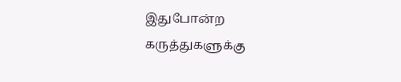இதுபோன்ற கருத்துகளுக்கு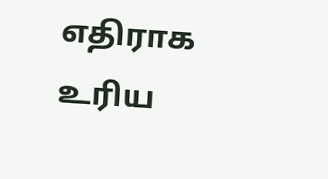எதிராக உரிய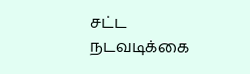சட்ட நடவடிக்கை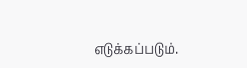எடுக்கப்படும்.